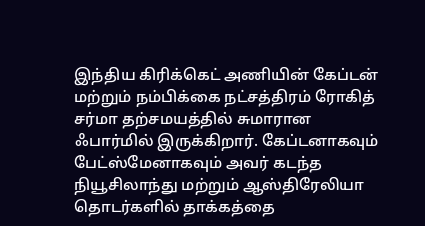இந்திய கிரிக்கெட் அணியின் கேப்டன் மற்றும் நம்பிக்கை நட்சத்திரம் ரோகித் சர்மா தற்சமயத்தில் சுமாரான ஃபார்மில் இருக்கிறார். கேப்டனாகவும் பேட்ஸ்மேனாகவும் அவர் கடந்த நியூசிலாந்து மற்றும் ஆஸ்திரேலியா தொடர்களில் தாக்கத்தை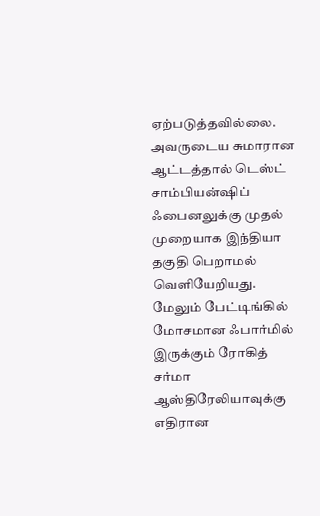ஏற்படுத்தவில்லை. அவருடைய சுமாரான ஆட்டத்தால் டெஸ்ட் சாம்பியன்ஷிப் ஃபைனலுக்கு முதல் முறையாக இந்தியா தகுதி பெறாமல் வெளியேறியது.
மேலும் பேட்டிங்கில் மோசமான ஃபார்மில் இருக்கும் ரோகித் சர்மா ஆஸ்திரேலியாவுக்கு எதிரான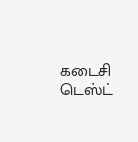கடைசி டெஸ்ட்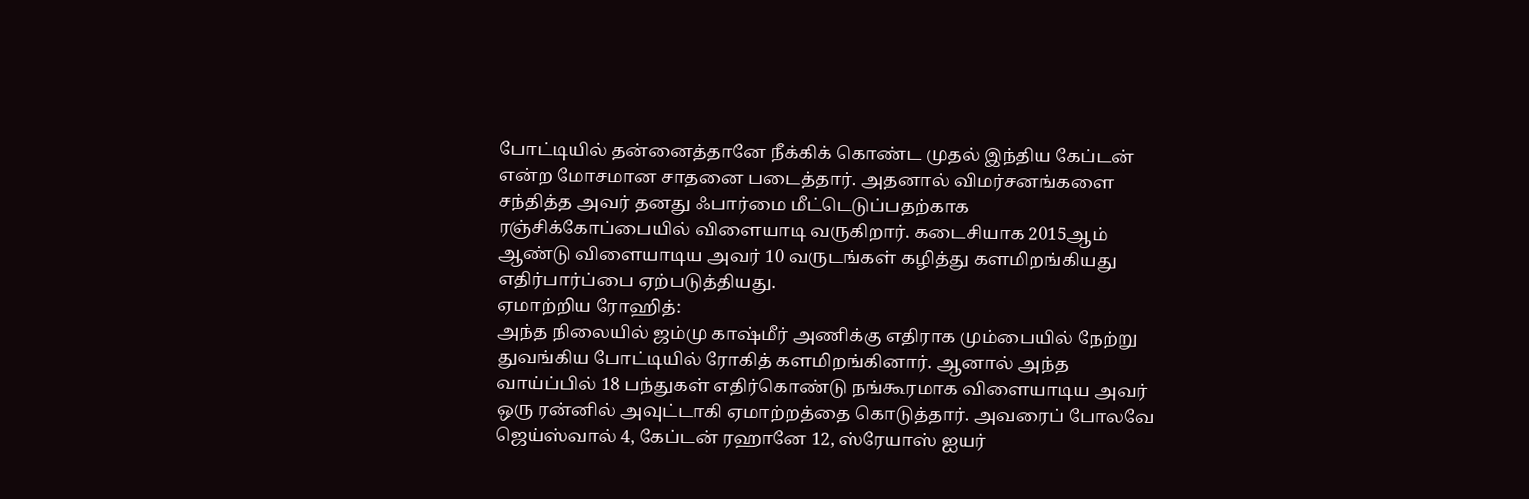போட்டியில் தன்னைத்தானே நீக்கிக் கொண்ட முதல் இந்திய கேப்டன் என்ற மோசமான சாதனை படைத்தார். அதனால் விமர்சனங்களை சந்தித்த அவர் தனது ஃபார்மை மீட்டெடுப்பதற்காக ரஞ்சிக்கோப்பையில் விளையாடி வருகிறார். கடைசியாக 2015ஆம் ஆண்டு விளையாடிய அவர் 10 வருடங்கள் கழித்து களமிறங்கியது எதிர்பார்ப்பை ஏற்படுத்தியது.
ஏமாற்றிய ரோஹித்:
அந்த நிலையில் ஜம்மு காஷ்மீர் அணிக்கு எதிராக மும்பையில் நேற்று துவங்கிய போட்டியில் ரோகித் களமிறங்கினார். ஆனால் அந்த வாய்ப்பில் 18 பந்துகள் எதிர்கொண்டு நங்கூரமாக விளையாடிய அவர் ஒரு ரன்னில் அவுட்டாகி ஏமாற்றத்தை கொடுத்தார். அவரைப் போலவே ஜெய்ஸ்வால் 4, கேப்டன் ரஹானே 12, ஸ்ரேயாஸ் ஐயர்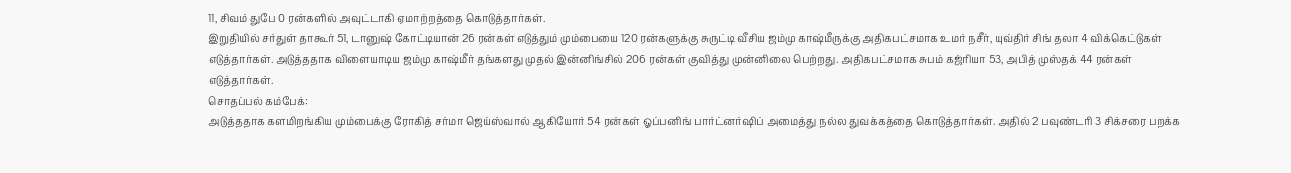11, சிவம் துபே 0 ரன்களில் அவுட்டாகி ஏமாற்றத்தை கொடுத்தார்கள்.
இறுதியில் சர்துள் தாகூர் 51, டானுஷ் கோட்டியான் 26 ரன்கள் எடுத்தும் மும்பையை 120 ரன்களுக்கு சுருட்டி வீசிய ஜம்மு காஷ்மீருக்கு அதிகபட்சமாக உமர் நசீர், யுவ்திர் சிங் தலா 4 விக்கெட்டுகள் எடுத்தார்கள். அடுத்ததாக விளையாடிய ஜம்மு காஷ்மீர் தங்களது முதல் இன்னிங்சில் 206 ரன்கள் குவித்து முன்னிலை பெற்றது. அதிகபட்சமாக சுபம் கஜ்ரியா 53, அபித் முஸ்தக் 44 ரன்கள் எடுத்தார்கள்.
சொதப்பல் கம்பேக்:
அடுத்ததாக களமிறங்கிய மும்பைக்கு ரோகித் சர்மா ஜெய்ஸ்வால் ஆகியோர் 54 ரன்கள் ஓப்பனிங் பார்ட்னர்ஷிப் அமைத்து நல்ல துவக்கத்தை கொடுத்தார்கள். அதில் 2 பவுண்டரி 3 சிக்சரை பறக்க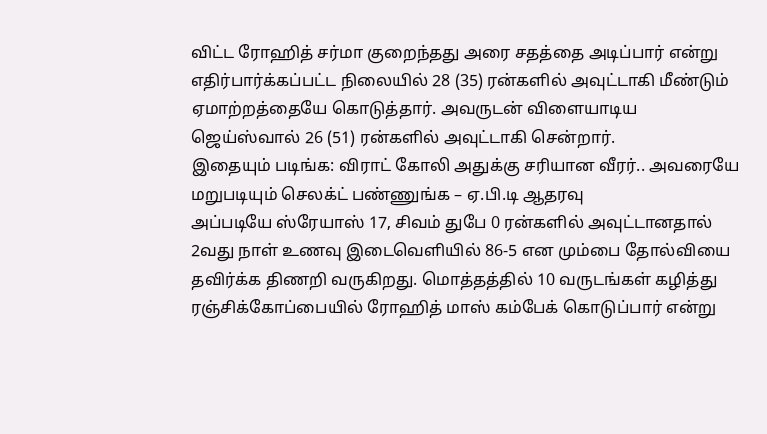விட்ட ரோஹித் சர்மா குறைந்தது அரை சதத்தை அடிப்பார் என்று எதிர்பார்க்கப்பட்ட நிலையில் 28 (35) ரன்களில் அவுட்டாகி மீண்டும் ஏமாற்றத்தையே கொடுத்தார். அவருடன் விளையாடிய ஜெய்ஸ்வால் 26 (51) ரன்களில் அவுட்டாகி சென்றார்.
இதையும் படிங்க: விராட் கோலி அதுக்கு சரியான வீரர்.. அவரையே மறுபடியும் செலக்ட் பண்ணுங்க – ஏ.பி.டி ஆதரவு
அப்படியே ஸ்ரேயாஸ் 17, சிவம் துபே 0 ரன்களில் அவுட்டானதால் 2வது நாள் உணவு இடைவெளியில் 86-5 என மும்பை தோல்வியை தவிர்க்க திணறி வருகிறது. மொத்தத்தில் 10 வருடங்கள் கழித்து ரஞ்சிக்கோப்பையில் ரோஹித் மாஸ் கம்பேக் கொடுப்பார் என்று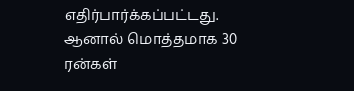எதிர்பார்க்கப்பட்டது. ஆனால் மொத்தமாக 30 ரன்கள்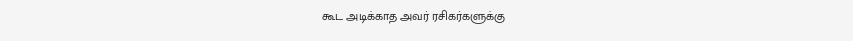கூட அடிக்காத அவர் ரசிகர்களுக்கு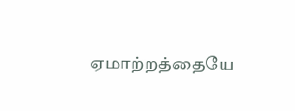ஏமாற்றத்தையே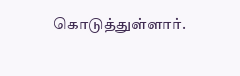கொடுத்துள்ளார்.